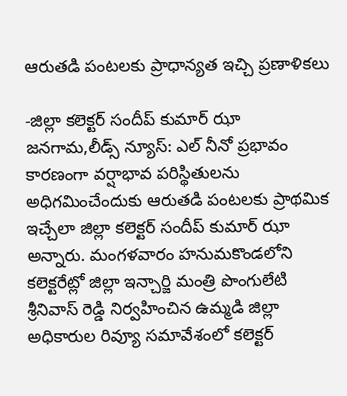ఆరుతడి పంటలకు ప్రాధాన్యత ఇచ్చి ప్రణాళికలు

-జిల్లా కలెక్టర్ సందీప్ కుమార్ ఝా జనగామ,లీడ్స్ న్యూస్: ఎల్ నీనో ప్రభావం కారణంగా వర్షాభావ పరిస్థితులను అధిగమించేందుకు ఆరుతడి పంటలకు ప్రాథమిక ఇచ్చేలా జిల్లా కలెక్టర్ సందీప్ కుమార్ ఝా అన్నారు. మంగళవారం హనుమకొండలోని కలెక్టరేట్లో జిల్లా ఇన్చార్జి మంత్రి పొంగులేటి శ్రీనివాస్ రెడ్డి నిర్వహించిన ఉమ్మడి జిల్లా అధికారుల రివ్యూ సమావేశంలో కలెక్టర్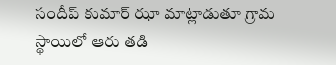సందీప్ కుమార్ ఝా మాట్లాడుతూ గ్రామ స్థాయిలో ఆరు తడి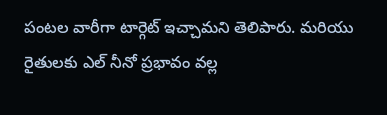పంటల వారీగా టార్గెట్ ఇచ్చామని తెలిపారు. మరియు రైతులకు ఎల్ నీనో ప్రభావం వల్ల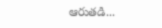ఆరుతడి...